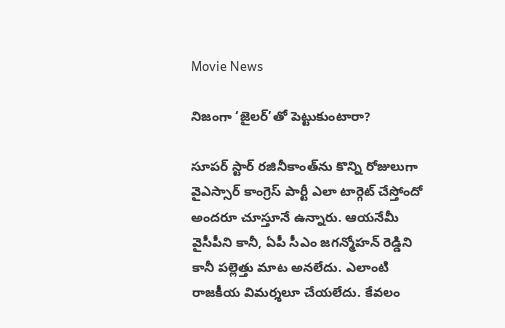Movie News

నిజంగా ‘జైలర్’తో పెట్టుకుంటారా?

సూపర్ స్టార్ రజినీకాంత్‌ను కొన్ని రోజులుగా వైఎస్సార్ కాంగ్రెస్ పార్టీ ఎలా టార్గెట్ చేస్తోందో అందరూ చూస్తూనే ఉన్నారు. ఆయనేమీ వైసీపీని కానీ, ఏపీ సీఎం జగన్మోహన్ రెడ్డిని కానీ పల్లెత్తు మాట అనలేదు. ఎలాంటి రాజకీయ విమర్శలూ చేయలేదు. కేవలం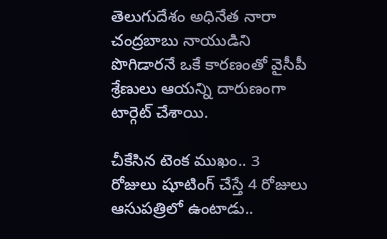తెలుగుదేశం అధినేత నారా చంద్రబాబు నాయుడిని పొగిడారనే ఒకే కారణంతో వైసీపీ శ్రేణులు ఆయన్ని దారుణంగా టార్గెట్ చేశాయి.

చీకేసిన టెంక ముఖం.. 3 రోజులు షూటింగ్ చేస్తే 4 రోజులు ఆసుపత్రిలో ఉంటాడు..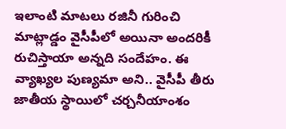ఇలాంటి మాటలు రజినీ గురించి మాట్లాడ్డం వైసీపీలో అయినా అందరికీ రుచిస్తాయా అన్నది సందేహం. ఈ వ్యాఖ్యల పుణ్యమా అని.. వైసీపీ తీరు జాతీయ స్థాయిలో చర్చనీయాంశం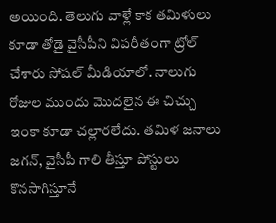అయింది. తెలుగు వాళ్లే కాక తమిళులు కూడా తోడై వైసీపీని విపరీతంగా ట్రోల్ చేశారు సోషల్ మీడియాలో. నాలుగు రోజుల ముందు మొదలైన ఈ చిచ్చు ఇంకా కూడా చల్లారలేదు. తమిళ జనాలు జగన్‌, వైసీపీ గాలి తీస్తూ పోస్టులు కొనసాగిస్తూనే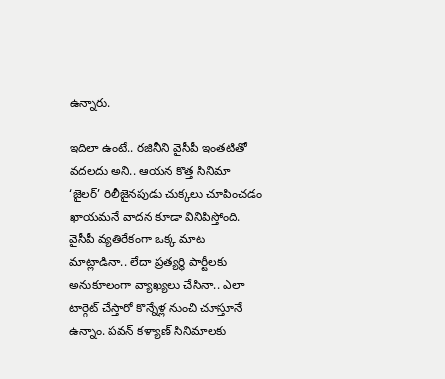ఉన్నారు.

ఇదిలా ఉంటే.. రజినీని వైసీపీ ఇంతటితో వదలదు అని.. ఆయన కొత్త సినిమా ‘జైలర్’ రిలీజైనపుడు చుక్కలు చూపించడం ఖాయమనే వాదన కూడా వినిపిస్తోంది. వైసీపీ వ్యతిరేకంగా ఒక్క మాట మాట్లాడినా.. లేదా ప్రత్యర్థి పార్టీలకు అనుకూలంగా వ్యాఖ్యలు చేసినా.. ఎలా టార్గెట్ చేస్తారో కొన్నేళ్ల నుంచి చూస్తూనే ఉన్నాం. పవన్ కళ్యాణ్ సినిమాలకు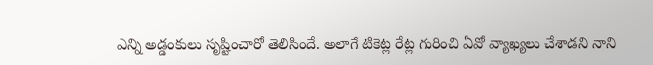ఎన్ని అడ్డంకులు సృష్టించారో తెలిసిందే. అలాగే టికెట్ల రేట్ల గురించి ఏవో వ్యాఖ్యలు చేశాడని నాని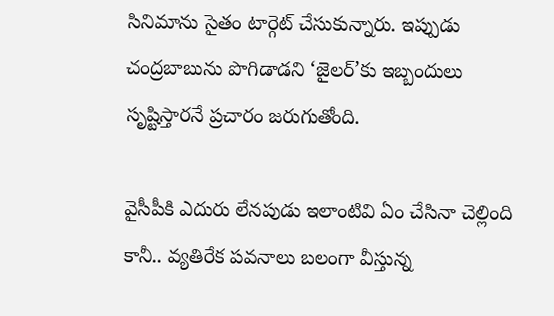సినిమాను సైతం టార్గెట్ చేసుకున్నారు. ఇప్పుడు చంద్రబాబును పొగిడాడని ‘జైలర్‌’కు ఇబ్బందులు సృష్టిస్తారనే ప్రచారం జరుగుతోంది.

వైసీపీకి ఎదురు లేనపుడు ఇలాంటివి ఏం చేసినా చెల్లింది కానీ.. వ్యతిరేక పవనాలు బలంగా వీస్తున్న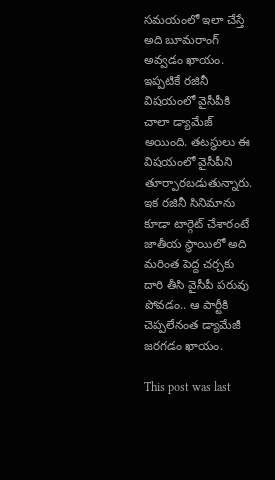సమయంలో ఇలా చేస్తే అది బూమరాంగ్ అవ్వడం ఖాయం. ఇప్పటికే రజినీ విషయంలో వైసీపీకి చాలా డ్యామేజ్ అయింది. తటస్థులు ఈ విషయంలో వైసీపీని తూర్పారబడుతున్నారు. ఇక రజినీ సినిమాను కూడా టార్గెట్ చేశారంటే జాతీయ స్థాయిలో అది మరింత పెద్ద చర్చకు దారి తీసి వైసీపీ పరువు పోవడం.. ఆ పార్టీకి చెప్పలేనంత డ్యామేజీ జరగడం ఖాయం.

This post was last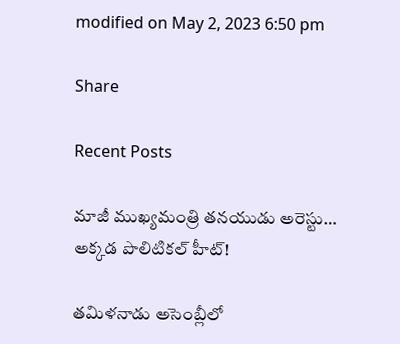modified on May 2, 2023 6:50 pm

Share

Recent Posts

మాజీ ముఖ్యమంత్రి తనయుడు అరెస్టు… అక్కడ పొలిటికల్ హీట్!

తమిళనాడు అసెంబ్లీలో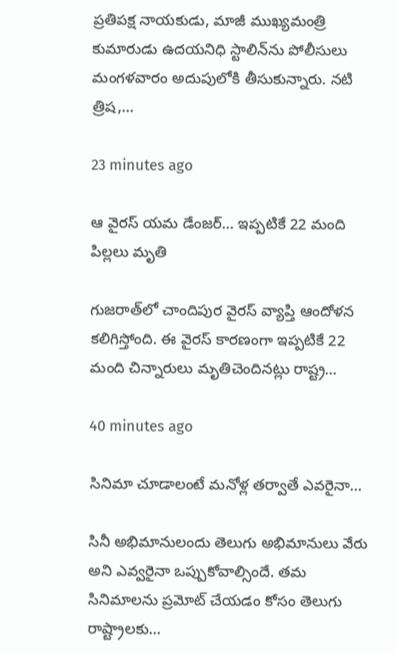ప్రతిపక్ష నాయకుడు, మాజీ ముఖ్యమంత్రి కుమారుడు ఉదయనిధి స్టాలిన్‌ను పోలీసులు మంగళవారం అదుపులోకి తీసుకున్నారు. నటి త్రిష,…

23 minutes ago

ఆ వైరస్ యమ డేంజర్… ఇప్పటికే 22 మంది పిల్లలు మృతి

గుజరాత్‌లో చాందిపుర వైరస్‌ వ్యాప్తి ఆందోళన కలిగిస్తోంది. ఈ వైరస్‌ కారణంగా ఇప్పటికే 22 మంది చిన్నారులు మృతిచెందినట్లు రాష్ట్ర…

40 minutes ago

సినిమా చూడాలంటే మ‌నోళ్ల త‌ర్వాతే ఎవ‌రైనా…

సినీ అభిమానులందు తెలుగు అభిమానులు వేరు అని ఎవ్వ‌రైనా ఒప్పుకోవాల్సిందే. త‌మ సినిమాల‌ను ప్ర‌మోట్ చేయ‌డం కోసం తెలుగు రాష్ట్రాల‌కు…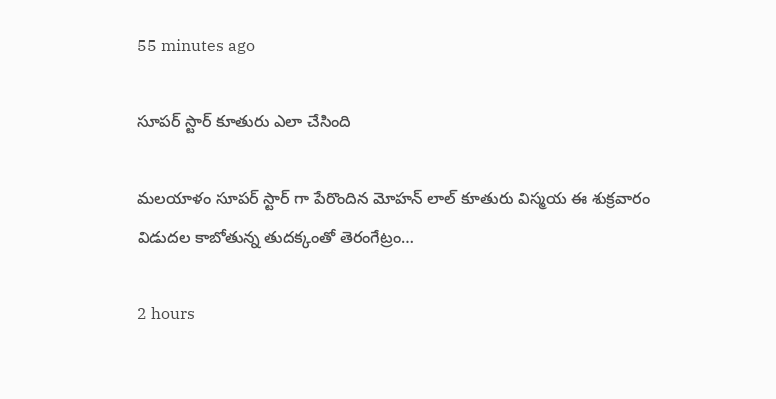55 minutes ago

సూపర్ స్టార్ కూతురు ఎలా చేసింది

మలయాళం సూపర్ స్టార్ గా పేరొందిన మోహన్ లాల్ కూతురు విస్మయ ఈ శుక్రవారం విడుదల కాబోతున్న తుదక్కంతో తెరంగేట్రం…

2 hours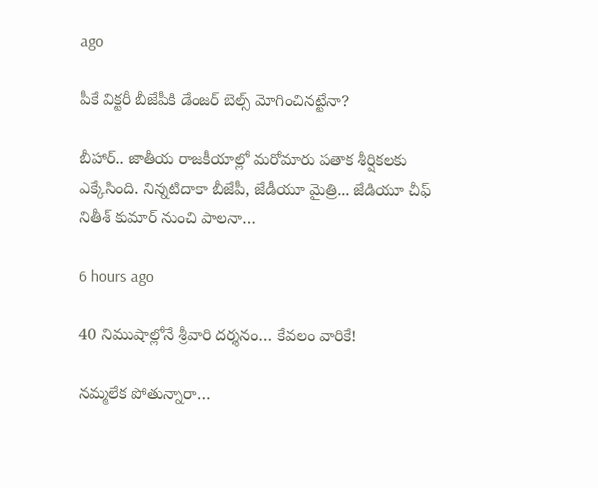ago

పీకే విక్టరీ బీజేపీకి డేంజర్ బెల్స్ మోగించినట్టేనా?

బీహార్.. జాతీయ రాజకీయాల్లో మరోమారు పతాక శీర్షికలకు ఎక్కేసింది. నిన్నటిదాకా బీజేపీ, జేడీయూ మైత్రి... జేడియూ చీఫ్ నితీశ్ కుమార్ నుంచి పాలనా…

6 hours ago

40 నిముషాల్లోనే శ్రీవారి దర్శనం… కేవలం వారికే!

నమ్మలేక పోతున్నారా…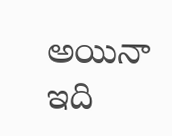అయినా ఇది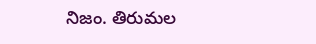నిజం. తిరుమల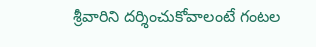శ్రీవారిని దర్శించుకోవాలంటే గంటల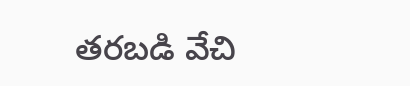తరబడి వేచి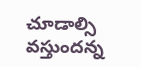చూడాల్సి వస్తుందన్న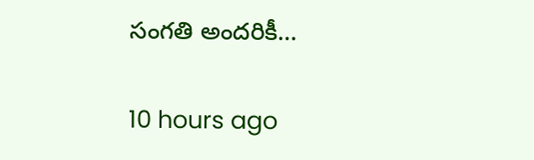సంగతి అందరికీ…

10 hours ago